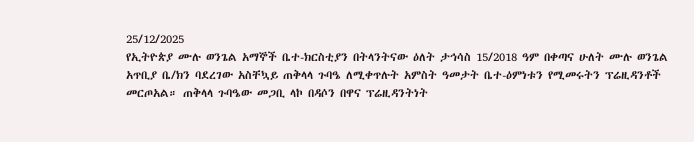25/12/2025
የኢትዮጵያ ሙሉ ወንጌል አማኞች ቤተ-ክርስቲያን በትላንትናው ዕለት ታኅሳስ 15/2018 ዓም በቀጣና ሁለት ሙሉ ወንጌል አጥቢያ ቤ/ክን ባደረገው አስቸኳይ ጠቅላላ ጉባዔ ለሚቀጥሉት አምስት ዓመታት ቤተ-ዕምነቱን የሚመሩትን ፕሬዚዳንቶች መርጦአል። ጠቅላላ ጉባዔው መጋቢ ላኮ በዳሶን በዋና ፕሬዚዳንትነት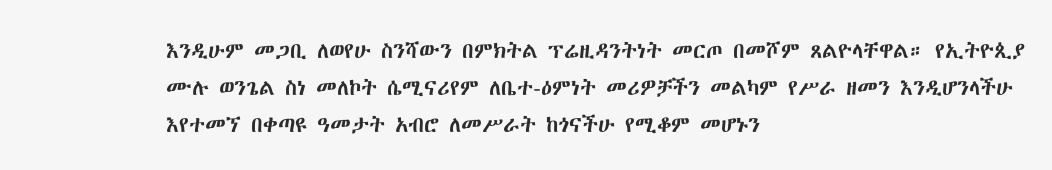እንዲሁም መጋቢ ለወየሁ ስንሻውን በምክትል ፕሬዚዳንትነት መርጦ በመሾም ጸልዮላቸዋል። የኢትዮጲያ ሙሉ ወንጌል ስነ መለኮት ሴሚናሪየም ለቤተ-ዕምነት መሪዎቻችን መልካም የሥራ ዘመን እንዲሆንላችሁ እየተመኘ በቀጣዩ ዓመታት አብሮ ለመሥራት ከጎናችሁ የሚቆም መሆኑን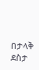በታላቅ ደስታ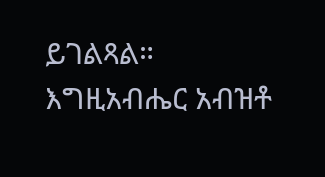ይገልጻል።
እግዚአብሔር አብዝቶ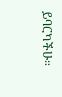ይባርካችሁ።